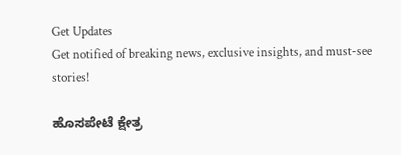Get Updates
Get notified of breaking news, exclusive insights, and must-see stories!

ಹೊಸಪೇಟೆ ಕ್ಷೇತ್ರ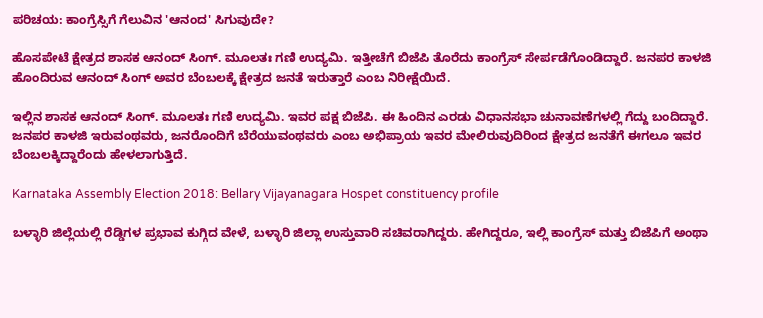ಪರಿಚಯ: ಕಾಂಗ್ರೆಸ್ಸಿಗೆ ಗೆಲುವಿನ 'ಆನಂದ' ಸಿಗುವುದೇ?

ಹೊಸಪೇಟೆ ಕ್ಷೇತ್ರದ ಶಾಸಕ ಆನಂದ್ ಸಿಂಗ್. ಮೂಲತಃ ಗಣಿ ಉದ್ಯಮಿ. ಇತ್ತೀಚೆಗೆ ಬಿಜೆಪಿ ತೊರೆದು ಕಾಂಗ್ರೆಸ್ ಸೇರ್ಪಡೆಗೊಂಡಿದ್ದಾರೆ. ಜನಪರ ಕಾಳಜಿ ಹೊಂದಿರುವ ಆನಂದ್ ಸಿಂಗ್ ಅವರ ಬೆಂಬಲಕ್ಕೆ ಕ್ಷೇತ್ರದ ಜನತೆ ಇರುತ್ತಾರೆ ಎಂಬ ನಿರೀಕ್ಷೆಯಿದೆ.

ಇಲ್ಲಿನ ಶಾಸಕ ಆನಂದ್ ಸಿಂಗ್. ಮೂಲತಃ ಗಣಿ ಉದ್ಯಮಿ. ಇವರ ಪಕ್ಷ ಬಿಜೆಪಿ. ಈ ಹಿಂದಿನ ಎರಡು ವಿಧಾನಸಭಾ ಚುನಾವಣೆಗಳಲ್ಲಿ ಗೆದ್ದು ಬಂದಿದ್ದಾರೆ. ಜನಪರ ಕಾಳಜಿ ಇರುವಂಥವರು, ಜನರೊಂದಿಗೆ ಬೆರೆಯುವಂಥವರು ಎಂಬ ಅಭಿಪ್ರಾಯ ಇವರ ಮೇಲಿರುವುದಿರಿಂದ ಕ್ಷೇತ್ರದ ಜನತೆಗೆ ಈಗಲೂ ಇವರ ಬೆಂಬಲಕ್ಕಿದ್ದಾರೆಂದು ಹೇಳಲಾಗುತ್ತಿದೆ.

Karnataka Assembly Election 2018: Bellary Vijayanagara Hospet constituency profile

ಬಳ್ಳಾರಿ ಜಿಲ್ಲೆಯಲ್ಲಿ ರೆಡ್ಡಿಗಳ ಪ್ರಭಾವ ಕುಗ್ಗಿದ ವೇಳೆ, ಬಳ್ಳಾರಿ ಜಿಲ್ಲಾ ಉಸ್ತುವಾರಿ ಸಚಿವರಾಗಿದ್ದರು. ಹೇಗಿದ್ದರೂ, ಇಲ್ಲಿ ಕಾಂಗ್ರೆಸ್ ಮತ್ತು ಬಿಜೆಪಿಗೆ ಅಂಥಾ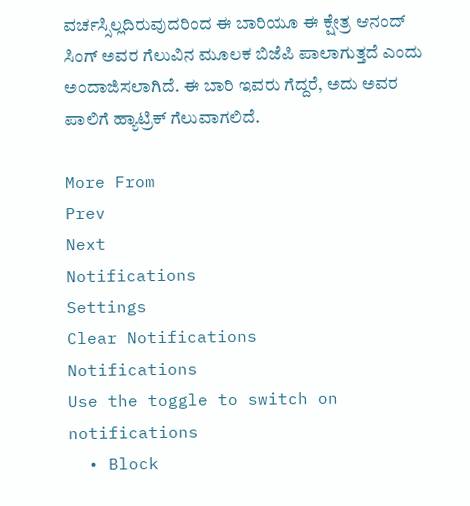ವರ್ಚಸ್ಸಿಲ್ಲದಿರುವುದರಿಂದ ಈ ಬಾರಿಯೂ ಈ ಕ್ಷೇತ್ರ ಆನಂದ್ ಸಿಂಗ್ ಅವರ ಗೆಲುವಿನ ಮೂಲಕ ಬಿಜೆಪಿ ಪಾಲಾಗುತ್ತದೆ ಎಂದು ಅಂದಾಜಿಸಲಾಗಿದೆ. ಈ ಬಾರಿ ಇವರು ಗೆದ್ದರೆ, ಅದು ಅವರ ಪಾಲಿಗೆ ಹ್ಯಾಟ್ರಿಕ್ ಗೆಲುವಾಗಲಿದೆ.

More From
Prev
Next
Notifications
Settings
Clear Notifications
Notifications
Use the toggle to switch on notifications
  • Block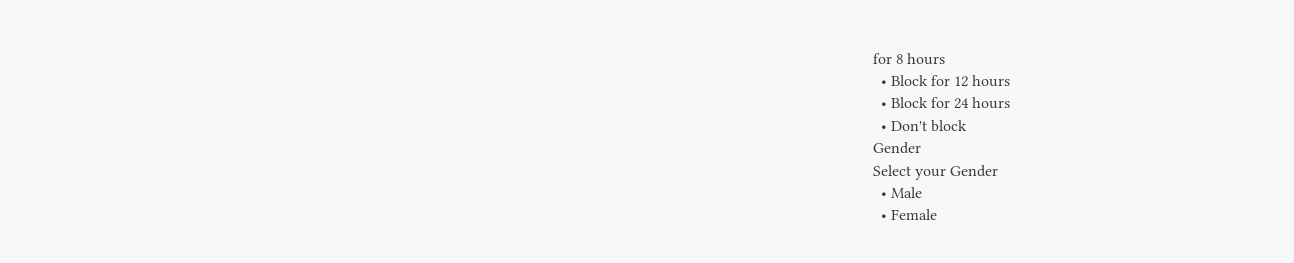for 8 hours
  • Block for 12 hours
  • Block for 24 hours
  • Don't block
Gender
Select your Gender
  • Male
  • Female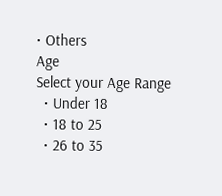• Others
Age
Select your Age Range
  • Under 18
  • 18 to 25
  • 26 to 35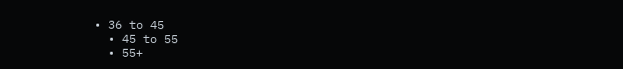• 36 to 45
  • 45 to 55
  • 55+